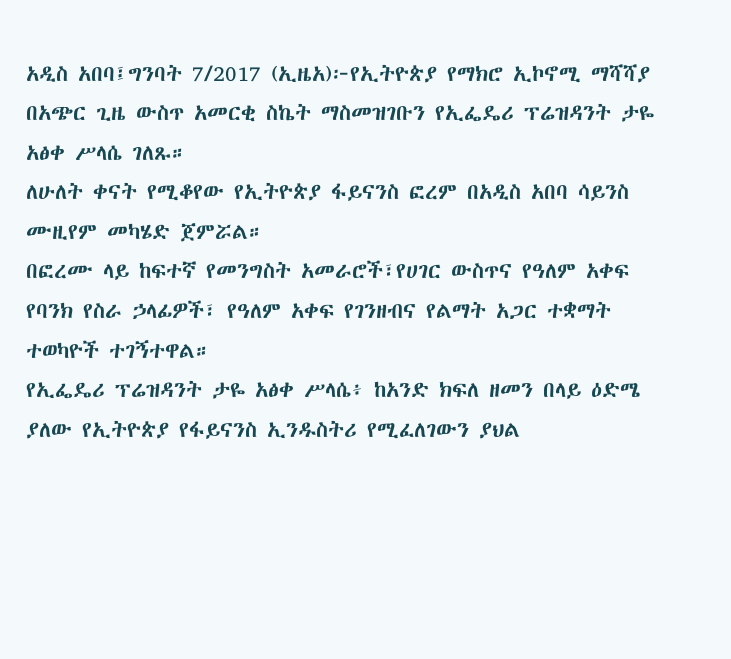አዲስ አበባ፤ግንባት 7/2017 (ኢዜአ)፦የኢትዮጵያ የማክሮ ኢኮኖሚ ማሻሻያ በአጭር ጊዜ ውስጥ አመርቂ ስኬት ማስመዝገቡን የኢፌዴሪ ፕሬዝዳንት ታዬ አፅቀ ሥላሴ ገለጹ።
ለሁለት ቀናት የሚቆየው የኢትዮጵያ ፋይናንስ ፎረም በአዲስ አበባ ሳይንስ ሙዚየም መካሄድ ጀምሯል።
በፎረሙ ላይ ከፍተኛ የመንግስት አመራሮች፣የሀገር ውስጥና የዓለም አቀፍ የባንክ የስራ ኃላፊዎች፣ የዓለም አቀፍ የገንዘብና የልማት አጋር ተቋማት ተወካዮች ተገኝተዋል።
የኢፌዴሪ ፕሬዝዳንት ታዬ አፅቀ ሥላሴ፥ ከአንድ ክፍለ ዘመን በላይ ዕድሜ ያለው የኢትዮጵያ የፋይናንስ ኢንዱስትሪ የሚፈለገውን ያህል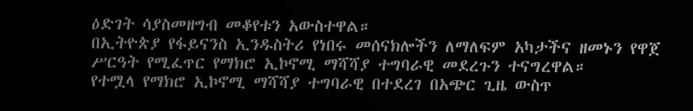ዕድገት ሳያስመዘግብ መቆየቱን አውስተዋል።
በኢትዮጵያ የፋይናንስ ኢንዱስትሪ የነበሩ መሰናክሎችን ለማለፍም አካታችና ዘመኑን የዋጀ ሥርዓት የሚፈጥር የማክሮ ኢኮኖሚ ማሻሻያ ተግባራዊ መደረጉን ተናግረዋል።
የተሟላ የማክሮ ኢኮኖሚ ማሻሻያ ተግባራዊ በተደረገ በአጭር ጊዜ ውስጥ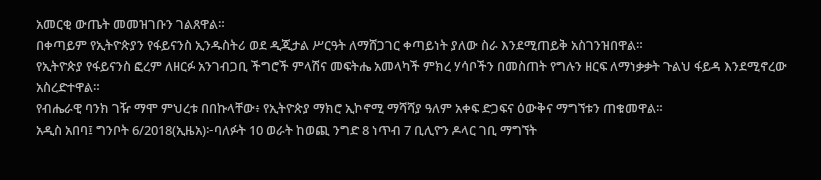አመርቂ ውጤት መመዝገቡን ገልጸዋል።
በቀጣይም የኢትዮጵያን የፋይናንስ ኢንዱስትሪ ወደ ዲጂታል ሥርዓት ለማሸጋገር ቀጣይነት ያለው ስራ እንደሚጠይቅ አስገንዝበዋል።
የኢትዮጵያ የፋይናንስ ፎረም ለዘርፉ አንገብጋቢ ችግሮች ምላሽና መፍትሔ አመላካች ምክረ ሃሳቦችን በመስጠት የግሉን ዘርፍ ለማነቃቃት ጉልህ ፋይዳ እንደሚኖረው አስረድተዋል።
የብሔራዊ ባንክ ገዥ ማሞ ምህረቱ በበኩላቸው፥ የኢትዮጵያ ማክሮ ኢኮኖሚ ማሻሻያ ዓለም አቀፍ ድጋፍና ዕውቅና ማግኘቱን ጠቁመዋል።
አዲስ አበባ፤ ግንቦት 6/2018(ኢዜአ)፦ባለፉት 10 ወራት ከወጪ ንግድ 8 ነጥብ 7 ቢሊዮን ዶላር ገቢ ማግኘት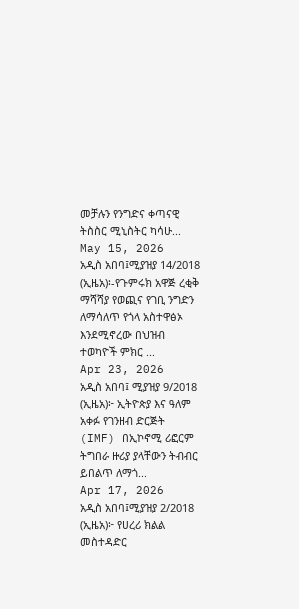መቻሉን የንግድና ቀጣናዊ ትስስር ሚኒስትር ካሳሁ...
May 15, 2026
አዲስ አበባ፤ሚያዝያ 14/2018 (ኢዜአ)፡-የጉምሩክ አዋጅ ረቂቅ ማሻሻያ የወጪና የገቢ ንግድን ለማሳለጥ የጎላ አስተዋፅኦ እንደሚኖረው በህዝብ ተወካዮች ምክር ...
Apr 23, 2026
አዲስ አበባ፤ ሚያዝያ 9/2018 (ኢዜአ)፦ ኢትዮጵያ እና ዓለም አቀፉ የገንዘብ ድርጅት (IMF) በኢኮኖሚ ሪፎርም ትግበራ ዙሪያ ያላቸውን ትብብር ይበልጥ ለማጎ...
Apr 17, 2026
አዲስ አበባ፤ሚያዝያ 2/2018 (ኢዜአ)፦ የሀረሪ ክልል መስተዳድር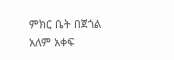ምክር ቤት በጀጎል አለም አቀፍ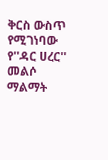ቅርስ ውስጥ የሚገነባው የ''ዳር ሀረር'' መልሶ ማልማት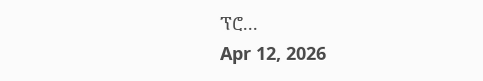ፕሮ...
Apr 12, 2026